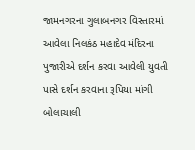જામનગરના ગુલાબનગર વિસ્તારમાં આવેલા નિલકંઠ મહાદેવ મંદિરના પુજારીએ દર્શન કરવા આવેલી યુવતી પાસે દર્શન કરવાના રૂપિયા માંગી બોલાચાલી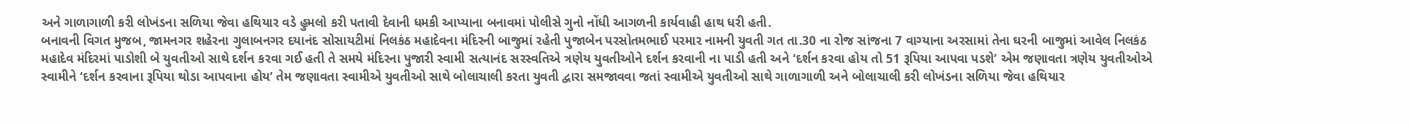અને ગાળાગાળી કરી લોખંડના સળિયા જેવા હથિયાર વડે હુમલો કરી પતાવી દેવાની ધમકી આપ્યાના બનાવમાં પોલીસે ગુનો નોંધી આગળની કાર્યવાહી હાથ ધરી હતી.
બનાવની વિગત મુજબ, જામનગર શહેરના ગુલાબનગર દયાનંદ સોસાયટીમાં નિલકંઠ મહાદેવના મંદિરની બાજુમાં રહેતી પુજાબેન પરસોતમભાઈ પરમાર નામની યુવતી ગત તા.30 ના રોજ સાંજના 7 વાગ્યાના અરસામાં તેના ઘરની બાજુમાં આવેલ નિલકંઠ મહાદેવ મંદિરમાં પાડોશી બે યુવતીઓ સાથે દર્શન કરવા ગઈ હતી તે સમયે મંદિરના પુજારી સ્વામી સત્યાનંદ સરસ્વતિએ ત્રણેય યુવતીઓને દર્શન કરવાની ના પાડી હતી અને ‘દર્શન કરવા હોય તો 51 રૂપિયા આપવા પડશે’ એમ જણાવતા ત્રણેય યુવતીઓએ સ્વામીને ‘દર્શન કરવાના રૂપિયા થોડા આપવાના હોય’ તેમ જણાવતા સ્વામીએ યુવતીઓ સાથે બોલાચાલી કરતા યુવતી દ્વારા સમજાવવા જતાં સ્વામીએ યુવતીઓ સાથે ગાળાગાળી અને બોલાચાલી કરી લોખંડના સળિયા જેવા હથિયાર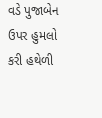વડે પુજાબેન ઉપર હુમલો કરી હથેળી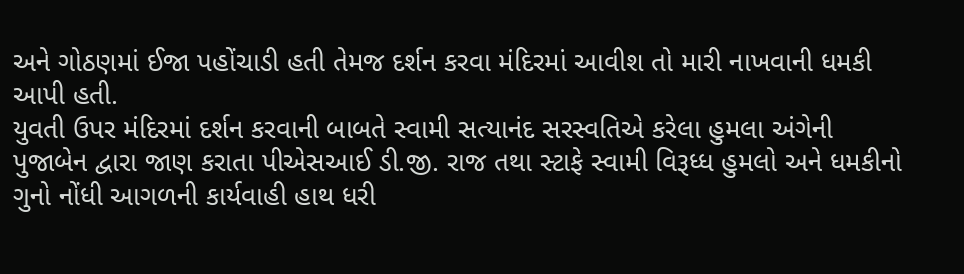અને ગોઠણમાં ઈજા પહોંચાડી હતી તેમજ દર્શન કરવા મંદિરમાં આવીશ તો મારી નાખવાની ધમકી આપી હતી.
યુવતી ઉપર મંદિરમાં દર્શન કરવાની બાબતે સ્વામી સત્યાનંદ સરસ્વતિએ કરેલા હુમલા અંગેની પુજાબેન દ્વારા જાણ કરાતા પીએસઆઈ ડી.જી. રાજ તથા સ્ટાફે સ્વામી વિરૂધ્ધ હુમલો અને ધમકીનો ગુનો નોંધી આગળની કાર્યવાહી હાથ ધરી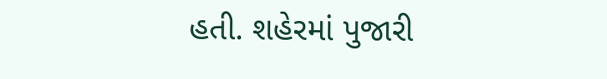હતી. શહેરમાં પુજારી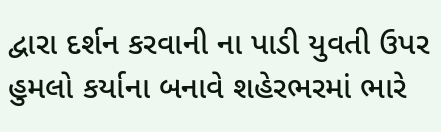દ્વારા દર્શન કરવાની ના પાડી યુવતી ઉપર હુમલો કર્યાના બનાવે શહેરભરમાં ભારે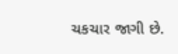ચકચાર જાગી છે.